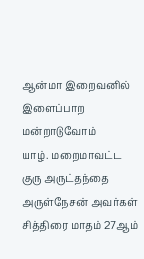ஆன்மா இறைவனில் இளைப்பாற மன்றாடுவோம்
யாழ். மறைமாவட்ட குரு அருட்தந்தை அருள்நேசன் அவர்கள் சித்திரை மாதம் 27ஆம்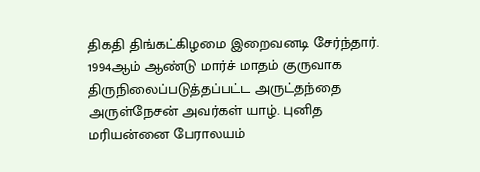திகதி திங்கட்கிழமை இறைவனடி சேர்ந்தார். 1994ஆம் ஆண்டு மார்ச் மாதம் குருவாக திருநிலைப்படுத்தப்பட்ட அருட்தந்தை அருள்நேசன் அவர்கள் யாழ். புனித மரியன்னை பேராலயம்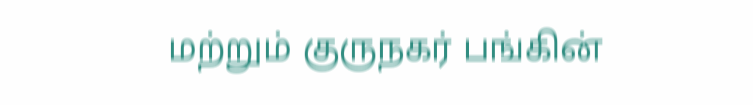மற்றும் குருநகர் பங்கின்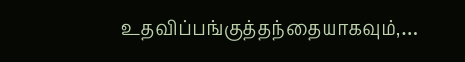உதவிப்பங்குத்தந்தையாகவும்,…